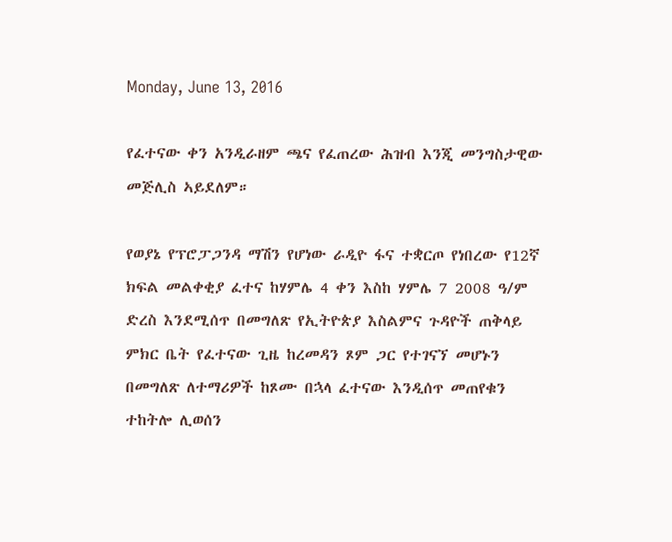Monday, June 13, 2016

የፈተናው ቀን አንዲራዘም ጫና የፈጠረው ሕዝብ እንጂ መንግስታዊው መጅሊስ ኣይደለም።

የወያኔ የፕሮፓጋንዳ ማሽን የሆነው ራዲዮ ፋና ተቋርጦ የነበረው የ12ኛ ክፍል መልቀቂያ ፈተና ከሃምሌ 4 ቀን እስከ ሃምሌ 7 2008 ዓ/ም ድረስ እንደሚሰጥ በመግለጽ የኢትዮጵያ እስልምና ጉዳዮች ጠቅላይ ምክር ቤት የፈተናው ጊዜ ከረመዳን ጾም ጋር የተገናኘ መሆኑን በመግለጽ ለተማሪዎች ከጾሙ በኋላ ፈተናው እንዲሰጥ መጠየቁን ተከትሎ ሊወሰን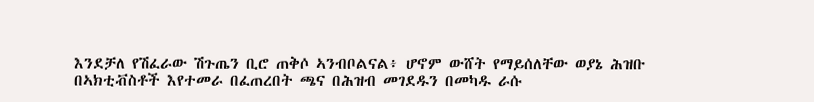እንደቻለ የሽፈራው ሽጉጤን ቢሮ ጠቅሶ ኣንብቦልናል፥ ሆኖም ውሸት የማይሰለቸው ወያኔ ሕዝቡ በኣክቲቭስቶች እየተመራ በፈጠረበት ጫና በሕዝብ መገደዱን በመካዱ ራሱ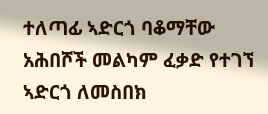ተለጣፊ ኣድርጎ ባቆማቸው አሕበሾች መልካም ፈቃድ የተገኘ ኣድርጎ ለመስበክ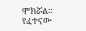ሞክሯል።
የፈተናው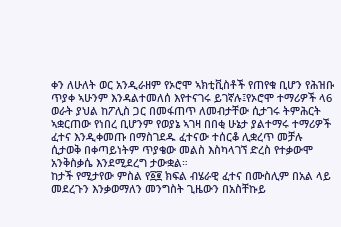ቀን ለሁለት ወር አንዲራዘም የኦሮሞ ኣክቲቪስቶች የጠየቁ ቢሆን የሕዝቡ ጥያቀ ኣሁንም እንዳልተመለሰ እየተናገሩ ይገኛሉ፤የኦሮሞ ተማሪዎች ላ6 ወራት ያህል ከፖሊስ ጋር በመፋጠጥ ለመብታቸው ሲታገሩ ትምሕርት ኣቋርጠው የነበረ ቢሆንም የወያኔ ኣገዛ በበቂ ሁኔታ ያልተማሩ ተማሪዎች ፈተና እንዲቀመጡ በማስገደዱ ፈተናው ተሰርቆ ሊቋረጥ መቻሉ ሲታወቅ በቀጣይነትም ጥያቄው መልስ እስካላገኘ ድረስ የተቃውሞ አንቅስቃሴ እንደሚደረግ ታውቋል።
ከታች የሚታየው ምስል የ፩፪ ክፍል ብሄራዊ ፈተና በሙስሊም በአል ላይ መደረጉን እንቃወማለን መንግስት ጊዜውን በአስቸኩይ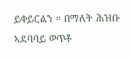ይቀይርልን ። በማለት ሕዝቡ ኣደባባይ ወጥቶ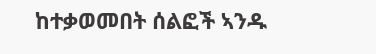ከተቃወመበት ሰልፎች ኣንዱ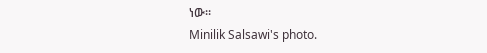ነው።
Minilik Salsawi's photo.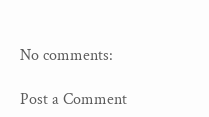No comments:

Post a Comment